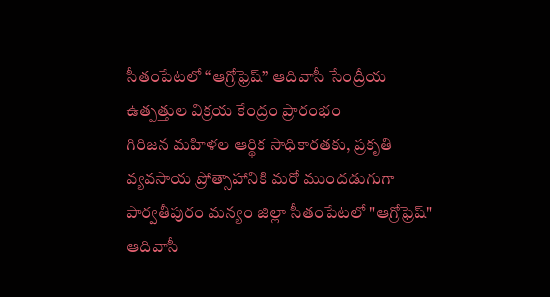సీతంపేటలో “ఆగ్రోఫ్రెష్” ఆదివాసీ సేంద్రీయ ఉత్పత్తుల విక్రయ కేంద్రం ప్రారంభం
గిరిజన మహిళల ఆర్థిక సాధికారతకు, ప్రకృతి వ్యవసాయ ప్రోత్సాహానికి మరో ముందడుగుగా పార్వతీపురం మన్యం జిల్లా సీతంపేటలో "ఆగ్రోఫ్రెష్" ఆదివాసీ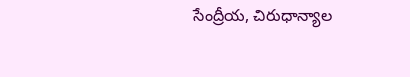సేంద్రీయ, చిరుధాన్యాల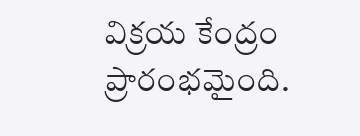విక్రయ కేంద్రం ప్రారంభమైంది.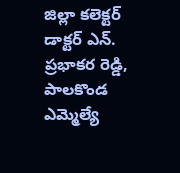జిల్లా కలెక్టర్ డాక్టర్ ఎన్. ప్రభాకర రెడ్డి, పాలకొండ ఎమ్మెల్యే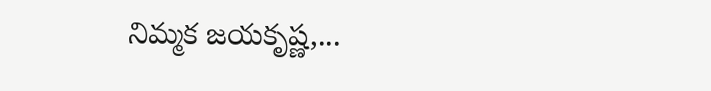నిమ్మక జయకృష్ణ,...